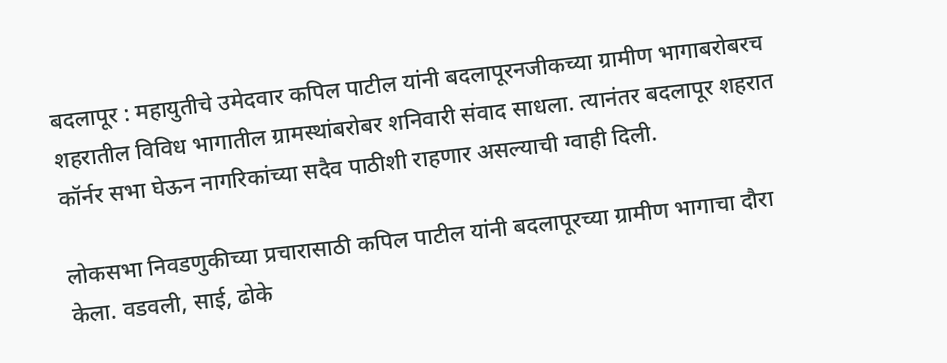बदलापूर : महायुतीचे उमेदवार कपिल पाटील यांनी बदलापूरनजीकच्या ग्रामीण भागाबरोबरच शहरातील विविध भागातील ग्रामस्थांबरोबर शनिवारी संवाद साधला. त्यानंतर बदलापूर शहरात कॉर्नर सभा घेऊन नागरिकांच्या सदैव पाठीशी राहणार असल्याची ग्वाही दिली.

लोकसभा निवडणुकीच्या प्रचारासाठी कपिल पाटील यांनी बदलापूरच्या ग्रामीण भागाचा दौरा केला. वडवली, साई, ढोके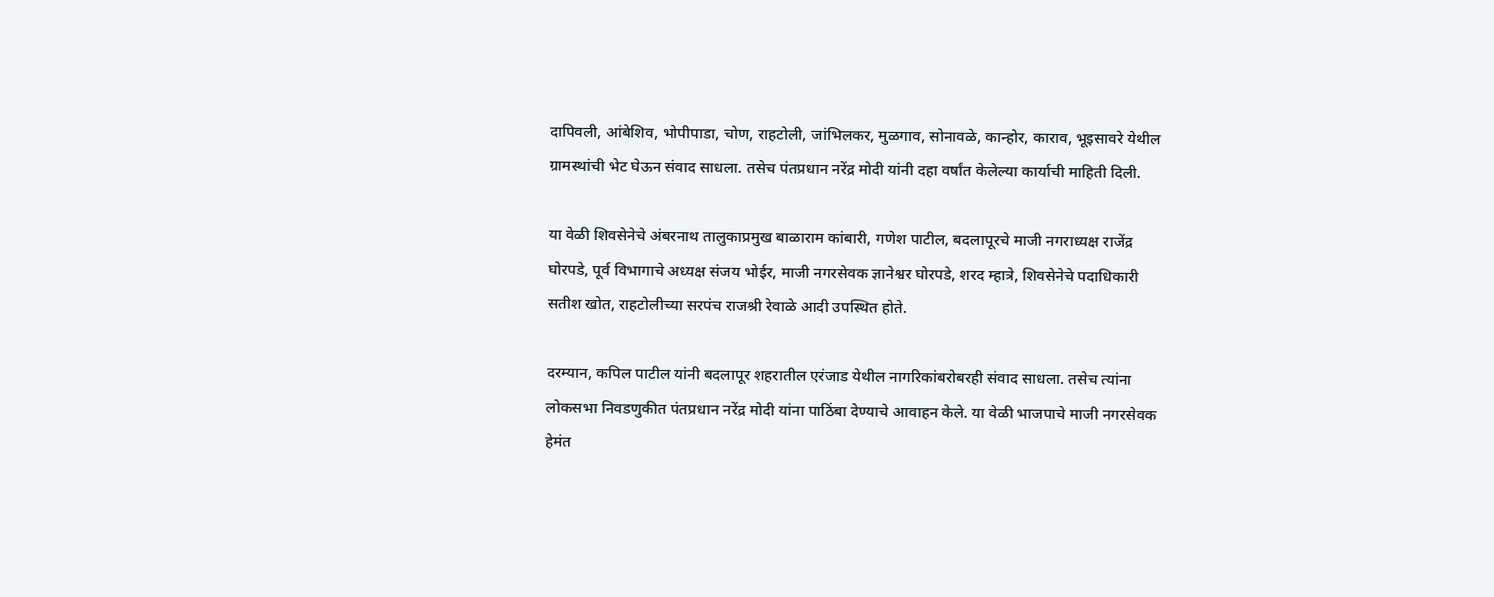दापिवली, आंबेशिव, भोपीपाडा, चोण, राहटोली, जांभिलकर, मुळगाव, सोनावळे, कान्होर, काराव, भूइसावरे येथील ग्रामस्थांची भेट घेऊन संवाद साधला. तसेच पंतप्रधान नरेंद्र मोदी यांनी दहा वर्षांत केलेल्या कार्याची माहिती दिली.

या वेळी शिवसेनेचे अंबरनाथ तालुकाप्रमुख बाळाराम कांबारी, गणेश पाटील, बदलापूरचे माजी नगराध्यक्ष राजेंद्र घोरपडे, पूर्व विभागाचे अध्यक्ष संजय भोईर, माजी नगरसेवक ज्ञानेश्वर घोरपडे, शरद म्हात्रे, शिवसेनेचे पदाधिकारी सतीश खोत, राहटोलीच्या सरपंच राजश्री रेवाळे आदी उपस्थित होते.

दरम्यान, कपिल पाटील यांनी बदलापूर शहरातील एरंजाड येथील नागरिकांबरोबरही संवाद साधला. तसेच त्यांना लोकसभा निवडणुकीत पंतप्रधान नरेंद्र मोदी यांना पाठिंबा देण्याचे आवाहन केले. या वेळी भाजपाचे माजी नगरसेवक हेमंत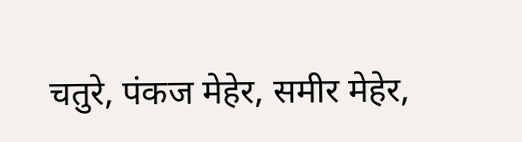चतुरे, पंकज मेहेर, समीर मेहेर,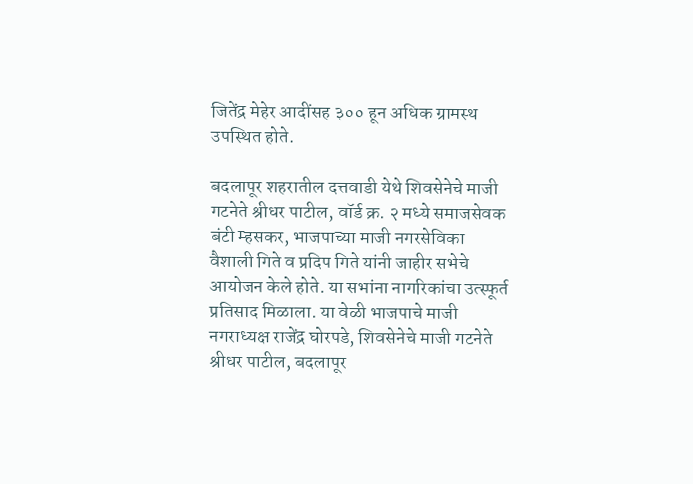जितेंद्र मेहेर आदींसह ३०० हून अधिक ग्रामस्थ उपस्थित होते.

बदलापूर शहरातील दत्तवाडी येथे शिवसेनेचे माजी गटनेते श्रीधर पाटील, वॉर्ड क्र. २ मध्ये समाजसेवक बंटी म्हसकर, भाजपाच्या माजी नगरसेविका वैशाली गिते व प्रदिप गिते यांनी जाहीर सभेचे आयोजन केले होते. या सभांना नागरिकांचा उत्स्फूर्त प्रतिसाद मिळाला. या वेळी भाजपाचे माजी नगराध्यक्ष राजेंद्र घोरपडे, शिवसेनेचे माजी गटनेते श्रीधर पाटील, बदलापूर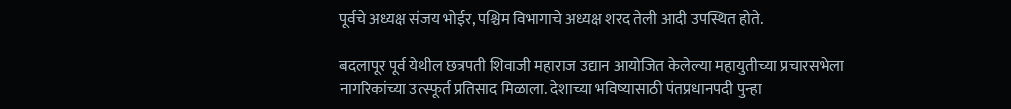पूर्वचे अध्यक्ष संजय भोईर, पश्चिम विभागाचे अध्यक्ष शरद तेली आदी उपस्थित होते.

बदलापूर पूर्व येथील छत्रपती शिवाजी महाराज उद्यान आयोजित केलेल्या महायुतीच्या प्रचारसभेला नागरिकांच्या उत्स्फूर्त प्रतिसाद मिळाला. देशाच्या भविष्यासाठी पंतप्रधानपदी पुन्हा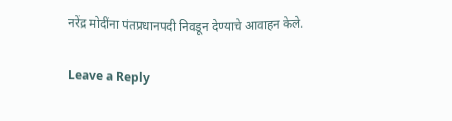नरेंद्र मोदींना पंतप्रधानपदी निवडून देण्याचे आवाहन केले.

Leave a Reply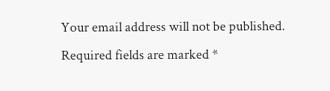Your email address will not be published. Required fields are marked *